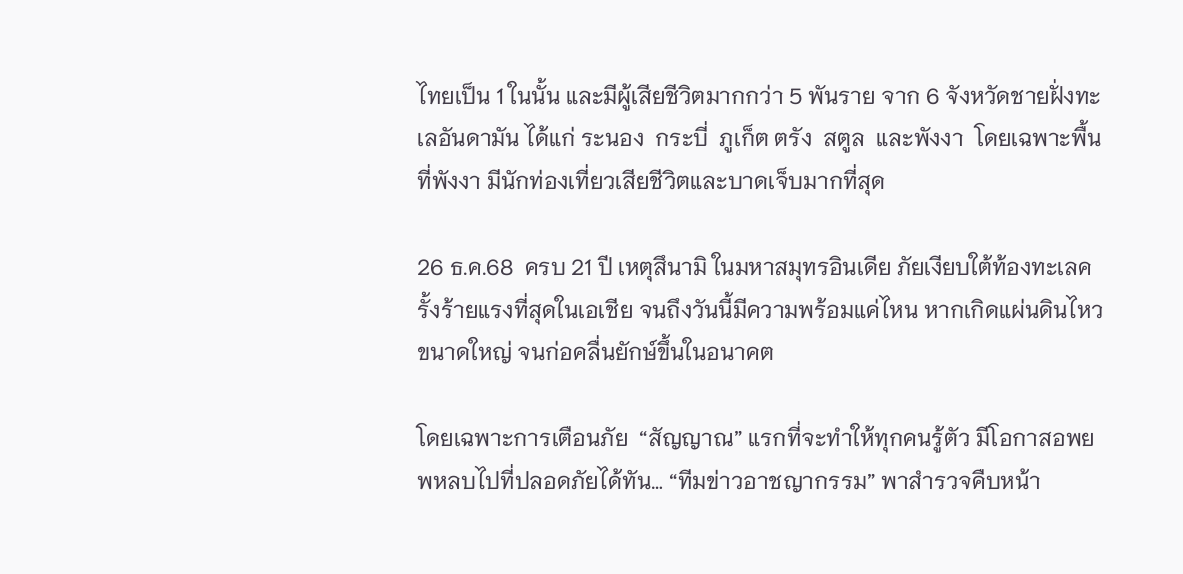ไทยเป็น 1 ในนั้น และมีผู้เสียชีวิตมากกว่า 5 พันราย จาก 6 จังหวัดชายฝั่งทะเลอันดามัน ได้แก่ ระนอง  กระบี่  ภูเก็ต ตรัง  สตูล  และพังงา  โดยเฉพาะพื้นที่พังงา มีนักท่องเที่ยวเสียชีวิตและบาดเจ็บมากที่สุด

26 ธ.ค.68  ครบ 21 ปี เหตุสึนามิ ในมหาสมุทรอินเดีย ภัยเงียบใต้ท้องทะเลครั้งร้ายแรงที่สุดในเอเชีย จนถึงวันนี้มีความพร้อมแค่ไหน หากเกิดแผ่นดินไหวขนาดใหญ่ จนก่อคลื่นยักษ์ขึ้นในอนาคต

โดยเฉพาะการเตือนภัย  “สัญญาณ” แรกที่จะทำให้ทุกคนรู้ตัว มีโอกาสอพยพหลบไปที่ปลอดภัยได้ทัน… “ทีมข่าวอาชญากรรม” พาสำรวจคืบหน้า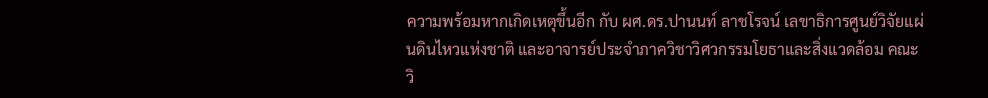ความพร้อมหากเกิดเหตุขึ้นอีก กับ ผศ.ดร.ปานนท์ ลาชโรจน์ เลขาธิการศูนย์วิจัยแผ่นดินไหวแห่งชาติ และอาจารย์ประจำภาควิชาวิศวกรรมโยธาและสิ่งแวดล้อม คณะวิ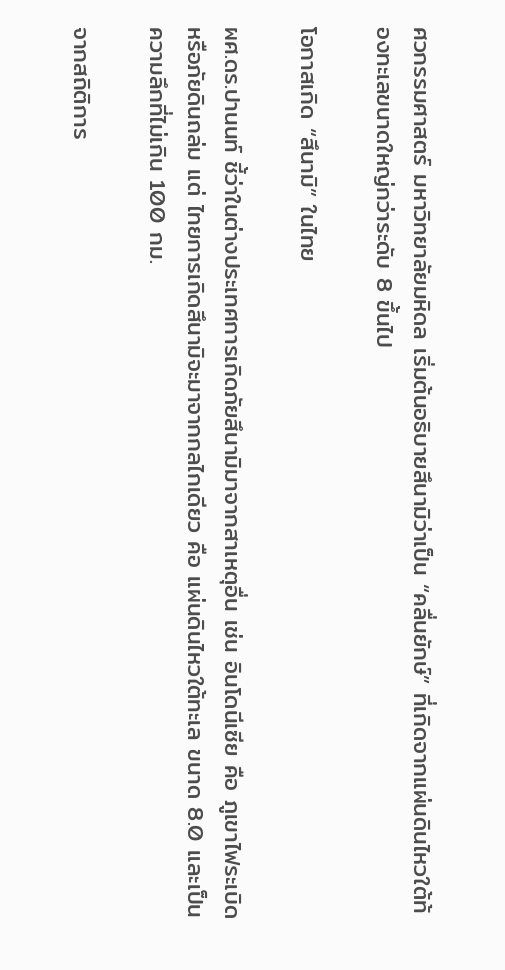ศวกรรมศาสตร์ มหาวิทยาลัยมหิดล เริ่มต้นอธิบายสึนามิว่าเป็น “คลื่นยักษ์” ที่เกิดจากแผ่นดินไหวใต้ท้องทะเลขนาดใหญ่กว่าระดับ 8 ขึ้นไป

โอกาสเกิด “สึนามิ” ในไทย

ผศ.ดร.ปานนท์ ชี้ว่าในต่างประเทศการเกิดภัยสึนามิมาจากสาเหตุอื่น เช่น อินโดนีเซีย คือ ภูเขาไฟระเบิด หรือภัยดินถล่ม แต่ ไทยการเกิดสึนามิจะมาจากกลไกเดียว คือ แผ่นดินไหวใต้ทะเล ขนาด 8.0 และเป็นความลึกที่ไม่เกิน 100 กม.

จากสถิติการ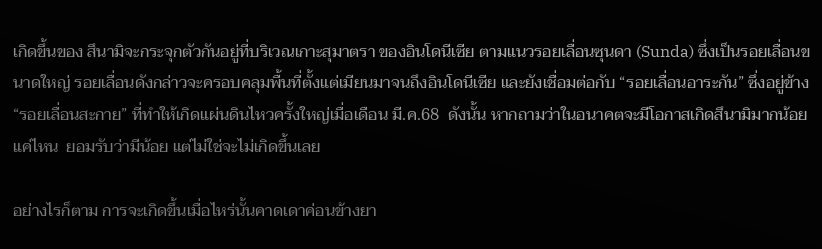เกิดขึ้นของ สึนามิจะกระจุกตัวกันอยู่ที่บริเวณเกาะสุมาตรา ของอินโดนีเซีย ตามแนวรอยเลื่อนซุนดา (Sunda) ซึ่งเป็นรอยเลื่อนขนาดใหญ่ รอยเลื่อนดังกล่าวจะครอบคลุมพื้นที่ตั้งแต่เมียนมาจนถึงอินโดนีเซีย และยังเชื่อมต่อกับ “รอยเลื่อนอาระกัน” ซึ่งอยู่ข้าง “รอยเลื่อนสะกาย” ที่ทำให้เกิดแผ่นดินไหวครั้งใหญ่เมื่อเดือน มี.ค.68  ดังนั้น หากถามว่าในอนาคตจะมีโอกาสเกิดสึนามิมากน้อยแค่ไหน  ยอมรับว่ามีน้อย แต่ไม่ใช่จะไม่เกิดขึ้นเลย

อย่างไรก็ตาม การจะเกิดขึ้นเมื่อไหร่นั้นคาดเดาค่อนข้างยา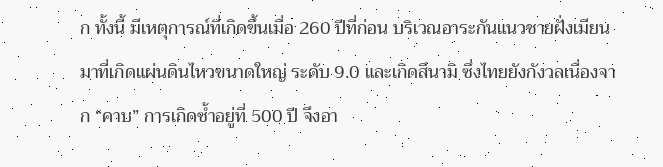ก ทั้งนี้ มีเหตุการณ์ที่เกิดขึ้นเมื่อ 260 ปีที่ก่อน บริเวณอาระกันแนวชายฝั่งเมียนมาที่เกิดแผ่นดินไหวขนาดใหญ่ ระดับ 9.0 และเกิดสึนามิ ซึ่งไทยยังกังวลเนื่องจาก “คาบ” การเกิดซ้ำอยู่ที่ 500 ปี จึงอา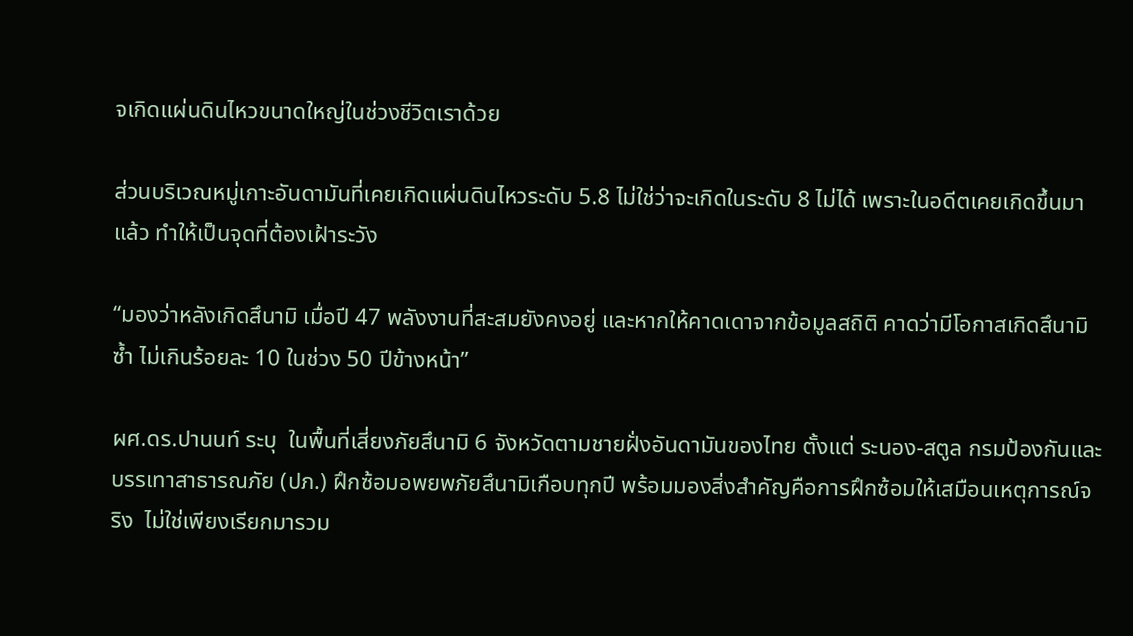จเกิดแผ่นดินไหวขนาดใหญ่ในช่วงชีวิตเราด้วย

ส่วนบริเวณหมู่เกาะอันดามันที่เคยเกิดแผ่นดินไหวระดับ 5.8 ไม่ใช่ว่าจะเกิดในระดับ 8 ไม่ได้ เพราะในอดีตเคยเกิดขึ้นมาแล้ว ทำให้เป็นจุดที่ต้องเฝ้าระวัง

“มองว่าหลังเกิดสึนามิ เมื่อปี 47 พลังงานที่สะสมยังคงอยู่ และหากให้คาดเดาจากข้อมูลสถิติ คาดว่ามีโอกาสเกิดสึนามิซ้ำ ไม่เกินร้อยละ 10 ในช่วง 50 ปีข้างหน้า”

ผศ.ดร.ปานนท์ ระบุ  ในพื้นที่เสี่ยงภัยสึนามิ 6 จังหวัดตามชายฝั่งอันดามันของไทย ตั้งแต่ ระนอง-สตูล กรมป้องกันและบรรเทาสาธารณภัย (ปภ.) ฝึกซ้อมอพยพภัยสึนามิเกือบทุกปี พร้อมมองสิ่งสำคัญคือการฝึกซ้อมให้เสมือนเหตุการณ์จริง  ไม่ใช่เพียงเรียกมารวม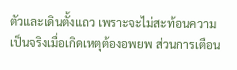ตัวและเดินตั้งแถว เพราะจะไม่สะท้อนความเป็นจริงเมื่อเกิดเหตุต้องอพยพ ส่วนการเตือน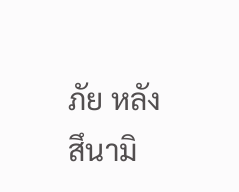ภัย หลังสึนามิ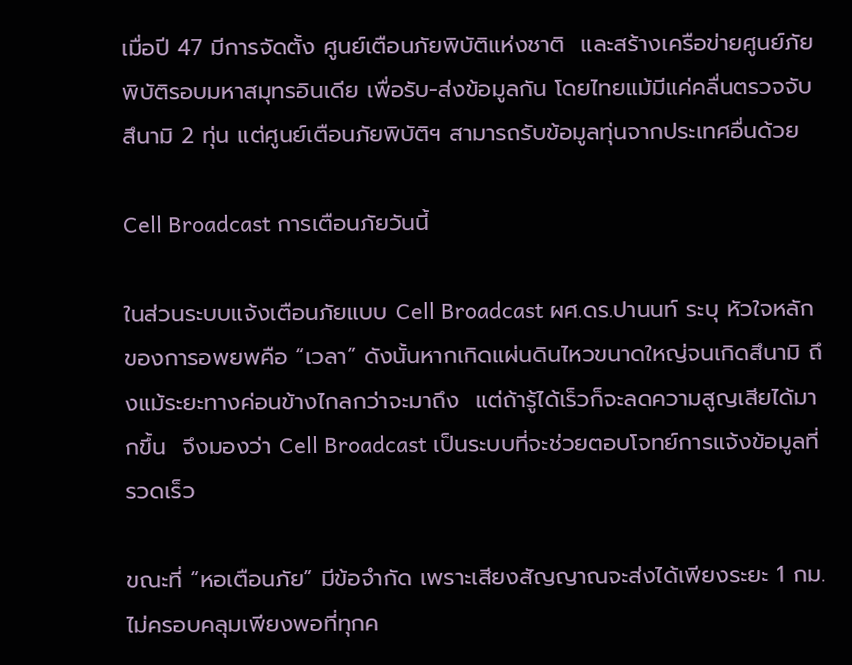เมื่อปี 47 มีการจัดตั้ง ศูนย์เตือนภัยพิบัติแห่งชาติ  และสร้างเครือข่ายศูนย์ภัยพิบัติรอบมหาสมุทรอินเดีย เพื่อรับ-ส่งข้อมูลกัน โดยไทยแม้มีแค่คลื่นตรวจจับสึนามิ 2 ทุ่น แต่ศูนย์เตือนภัยพิบัติฯ สามารถรับข้อมูลทุ่นจากประเทศอื่นด้วย

Cell Broadcast การเตือนภัยวันนี้

ในส่วนระบบแจ้งเตือนภัยแบบ Cell Broadcast ผศ.ดร.ปานนท์ ระบุ หัวใจหลักของการอพยพคือ “เวลา” ดังนั้นหากเกิดแผ่นดินไหวขนาดใหญ่จนเกิดสึนามิ ถึงแม้ระยะทางค่อนข้างไกลกว่าจะมาถึง  แต่ถ้ารู้ได้เร็วก็จะลดความสูญเสียได้มากขึ้น  จึงมองว่า Cell Broadcast เป็นระบบที่จะช่วยตอบโจทย์การแจ้งข้อมูลที่รวดเร็ว

ขณะที่ “หอเตือนภัย” มีข้อจำกัด เพราะเสียงสัญญาณจะส่งได้เพียงระยะ 1 กม. ไม่ครอบคลุมเพียงพอที่ทุกค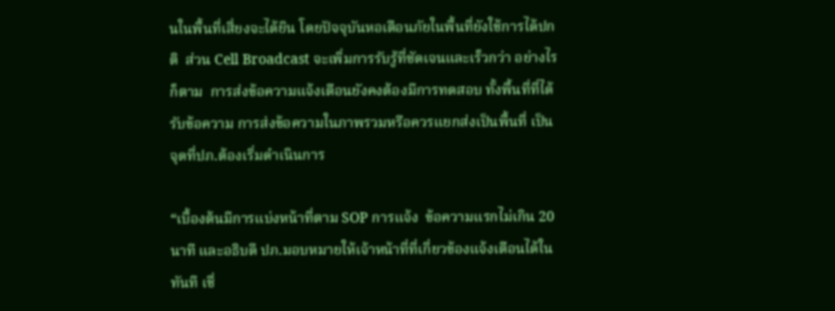นในพื้นที่เสี่ยงจะได้ยิน โดยปัจจุบันหอเตือนภัยในพื้นที่ยังใช้การได้ปกติ  ส่วน Cell Broadcast จะเพิ่มการรับรู้ที่ชัดเจนและเร็วกว่า อย่างไรก็ตาม  การส่งข้อความแจ้งเตือนยังคงต้องมีการทดสอบ ทั้งพื้นที่ที่ได้รับข้อความ การส่งข้อความในภาพรวมหรือควรแยกส่งเป็นพื้นที่ เป็นจุดที่ปภ.ต้องเริ่มดำเนินการ

“เบื้องต้นมีการแบ่งหน้าที่ตาม SOP การแจ้ง  ข้อความแรกไม่เกิน 20 นาที และอธิบดี ปภ.มอบหมายให้เจ้าหน้าที่ที่เกี่ยวข้องแจ้งเตือนได้ในทันที เชื่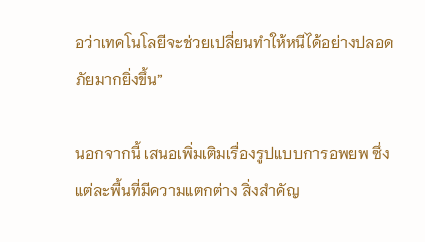อว่าเทคโนโลยีจะช่วยเปลี่ยนทำให้หนีได้อย่างปลอดภัยมากยิ่งขึ้น”

นอกจากนี้ เสนอเพิ่มเติมเรื่องรูปแบบการอพยพ ซึ่งแต่ละพื้นที่มีความแตกต่าง สิ่งสำคัญ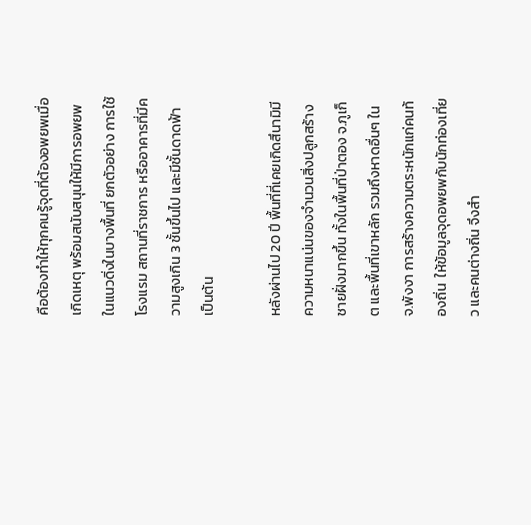คือต้องทำให้ทุกคนรู้จุดที่ต้องอพยพเมื่อเกิดเหตุ พร้อมสนับสนุนให้มีการอพยพในแนวดิ่งในบางพื้นที่ ยกตัวอย่าง การใช้โรงแรม สถานที่ราชการ หรืออาคารที่มีความสูงเกิน 3 ชั้นขึ้นไป และมีชั้นดาดฟ้า เป็นต้น

หลังผ่านไป 20 ปี พื้นที่ที่เคยเกิดสึนามิมีความหนาแน่นของจำนวนสิ่งปลูกสร้างชายฝั่งมากขึ้น ทั้งในพื้นที่ป่าตอง จ.ภูเก็ต และพื้นที่เขาหลัก รวมถึงหาดอื่นๆ ใน จ.พังงา การสร้างความตระหนักแก่คนท้องถิ่น  ให้ข้อมูลจุดอพยพกับนักท่องเที่ยว และคนต่างถิ่น จึงสำ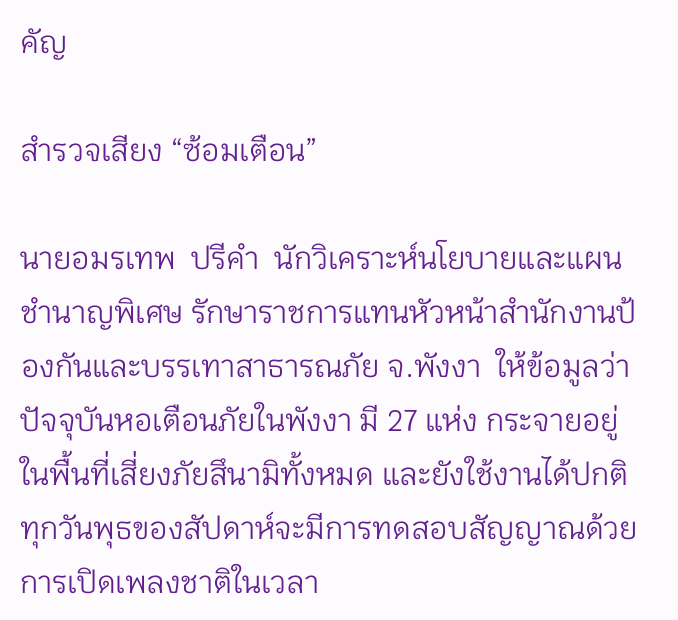คัญ

สำรวจเสียง “ซ้อมเตือน”

นายอมรเทพ  ปรีคำ  นักวิเคราะห์นโยบายและแผน ชำนาญพิเศษ รักษาราชการแทนหัวหน้าสำนักงานป้องกันและบรรเทาสาธารณภัย จ.พังงา  ให้ข้อมูลว่า  ปัจจุบันหอเตือนภัยในพังงา มี 27 แห่ง กระจายอยู่ในพื้นที่เสี่ยงภัยสึนามิทั้งหมด และยังใช้งานได้ปกติ  ทุกวันพุธของสัปดาห์จะมีการทดสอบสัญญาณด้วยการเปิดเพลงชาติในเวลา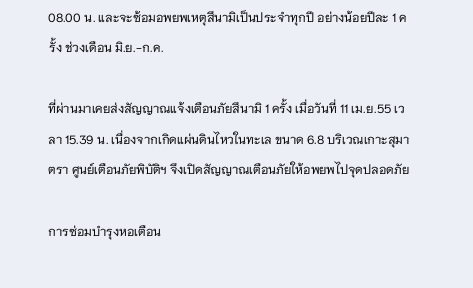08.00 น. และจะซ้อมอพยพเหตุสึนามิเป็นประจำทุกปี อย่างน้อยปีละ 1 ครั้ง ช่วงเดือน มิ.ย.-ก.ค.

ที่ผ่านมาเคยส่งสัญญาณแจ้งเตือนภัยสึนามิ 1 ครั้ง เมื่อวันที่ 11 เม.ย.55 เวลา 15.39 น. เนื่องจากเกิดแผ่นดินไหวในทะเล ขนาด 6.8 บริเวณเกาะสุมาตรา ศูนย์เตือนภัยพิบัติฯ จึงเปิดสัญญาณเตือนภัยให้อพยพไปจุดปลอดภัย

การซ่อมบำรุงหอเตือน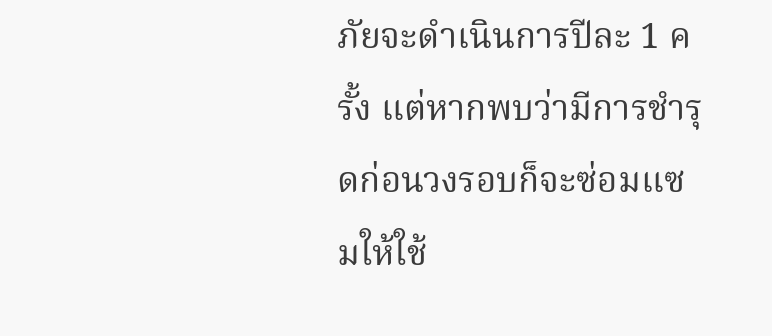ภัยจะดำเนินการปีละ 1 ครั้ง แต่หากพบว่ามีการชำรุดก่อนวงรอบก็จะซ่อมแซมให้ใช้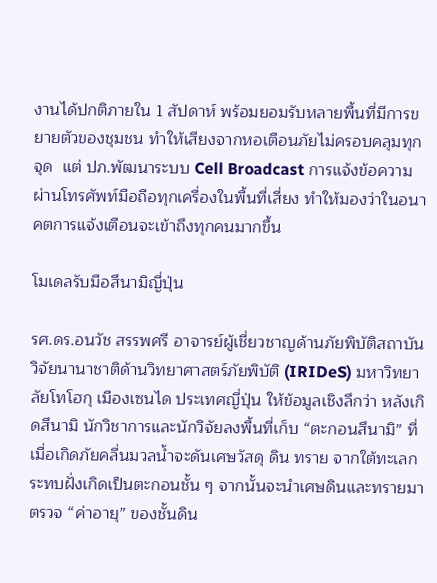งานได้ปกติภายใน 1 สัปดาห์ พร้อมยอมรับหลายพื้นที่มีการขยายตัวของชุมชน ทำให้เสียงจากหอเตือนภัยไม่ครอบคลุมทุกจุด  แต่ ปภ.พัฒนาระบบ Cell Broadcast การแจ้งข้อความผ่านโทรศัพท์มือถือทุกเครื่องในพื้นที่เสี่ยง ทำให้มองว่าในอนาคตการแจ้งเตือนจะเข้าถึงทุกคนมากขึ้น

โมเดลรับมือสึนามิญี่ปุ่น

รศ.ดร.อนวัช สรรพศรี อาจารย์ผู้เชี่ยวชาญด้านภัยพิบัติสถาบันวิจัยนานาชาติด้านวิทยาศาสตร์ภัยพิบัติ (IRIDeS) มหาวิทยาลัยโทโฮกุ เมืองเซนได ประเทศญี่ปุ่น ให้ข้อมูลเชิงลึกว่า หลังเกิดสึนามิ นักวิชาการและนักวิจัยลงพื้นที่เก็บ “ตะกอนสึนามิ” ที่เมื่อเกิดภัยคลื่นมวลน้ำจะดันเศษวัสดุ ดิน ทราย จากใต้ทะเลกระทบฝั่งเกิดเป็นตะกอนชั้น ๆ จากนั้นจะนำเศษดินและทรายมาตรวจ “ค่าอายุ” ของชั้นดิน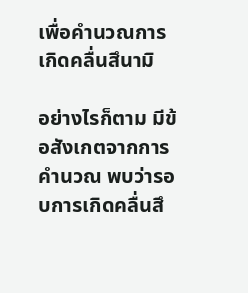เพื่อคำนวณการเกิดคลื่นสึนามิ

อย่างไรก็ตาม มีข้อสังเกตจากการคำนวณ พบว่ารอบการเกิดคลื่นสึ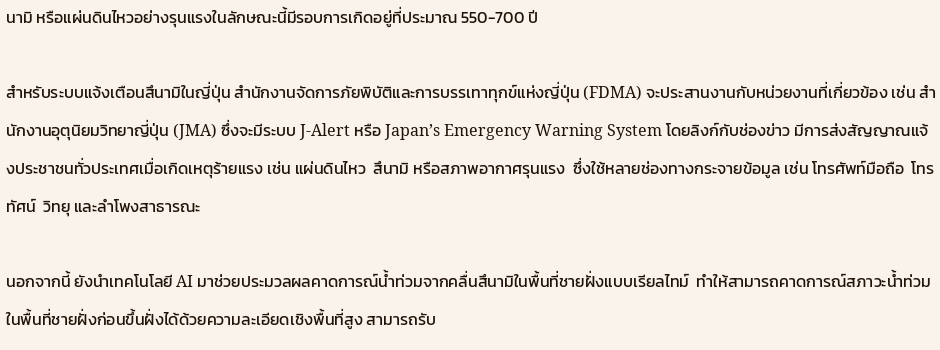นามิ หรือแผ่นดินไหวอย่างรุนแรงในลักษณะนี้มีรอบการเกิดอยู่ที่ประมาณ 550-700 ปี

สำหรับระบบแจ้งเตือนสึนามิในญี่ปุ่น สำนักงานจัดการภัยพิบัติและการบรรเทาทุกข์แห่งญี่ปุ่น (FDMA) จะประสานงานกับหน่วยงานที่เกี่ยวข้อง เช่น สำนักงานอุตุนิยมวิทยาญี่ปุ่น (JMA) ซึ่งจะมีระบบ J-Alert หรือ Japan’s Emergency Warning System โดยลิงก์กับช่องข่าว มีการส่งสัญญาณแจ้งประชาชนทั่วประเทศเมื่อเกิดเหตุร้ายแรง เช่น แผ่นดินไหว  สึนามิ หรือสภาพอากาศรุนแรง  ซึ่งใช้หลายช่องทางกระจายข้อมูล เช่น โทรศัพท์มือถือ  โทรทัศน์  วิทยุ และลำโพงสาธารณะ

นอกจากนี้ ยังนำเทคโนโลยี AI มาช่วยประมวลผลคาดการณ์น้ำท่วมจากคลื่นสึนามิในพื้นที่ชายฝั่งแบบเรียลไทม์  ทำให้สามารถคาดการณ์สภาวะน้ำท่วมในพื้นที่ชายฝั่งก่อนขึ้นฝั่งได้ด้วยความละเอียดเชิงพื้นที่สูง สามารถรับ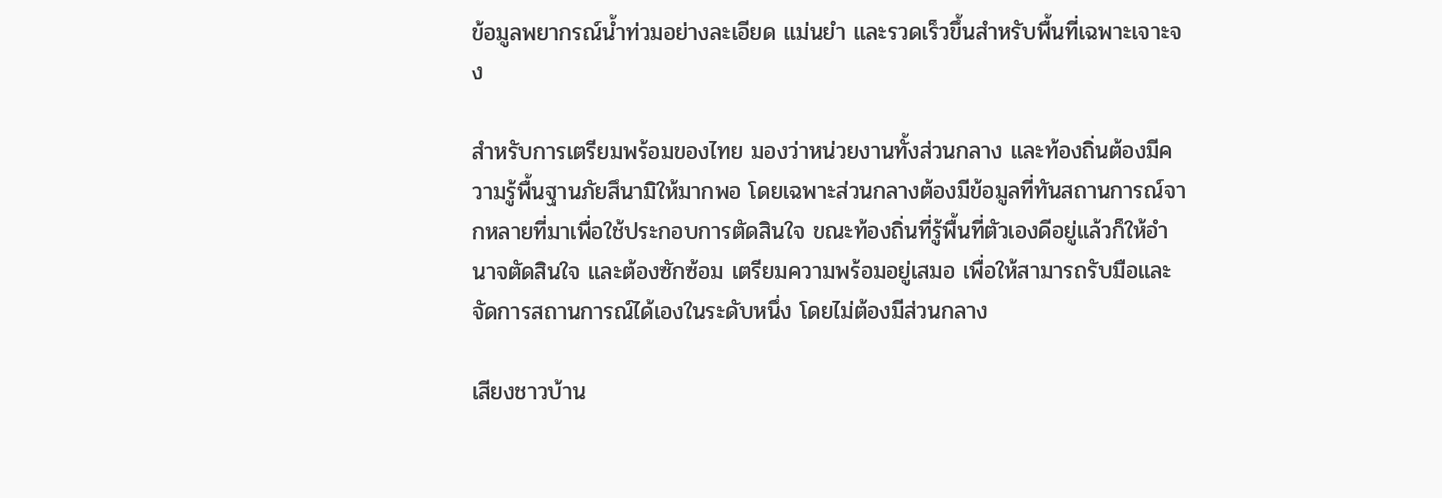ข้อมูลพยากรณ์น้ำท่วมอย่างละเอียด แม่นยำ และรวดเร็วขึ้นสำหรับพื้นที่เฉพาะเจาะจง

สำหรับการเตรียมพร้อมของไทย มองว่าหน่วยงานทั้งส่วนกลาง และท้องถิ่นต้องมีความรู้พื้นฐานภัยสึนามิให้มากพอ โดยเฉพาะส่วนกลางต้องมีข้อมูลที่ทันสถานการณ์จากหลายที่มาเพื่อใช้ประกอบการตัดสินใจ ขณะท้องถิ่นที่รู้พื้นที่ตัวเองดีอยู่แล้วก็ให้อำนาจตัดสินใจ และต้องซักซ้อม เตรียมความพร้อมอยู่เสมอ เพื่อให้สามารถรับมือและจัดการสถานการณ์ได้เองในระดับหนึ่ง โดยไม่ต้องมีส่วนกลาง

เสียงชาวบ้าน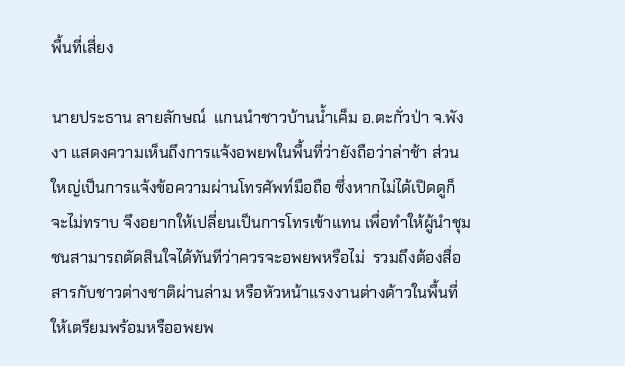พื้นที่เสี่ยง

นายประธาน ลายลักษณ์  แกนนำชาวบ้านน้ำเค็ม อ.ตะกั่วป่า จ.พังงา แสดงความเห็นถึงการแจ้งอพยพในพื้นที่ว่ายังถือว่าล่าช้า ส่วนใหญ่เป็นการแจ้งข้อความผ่านโทรศัพท์มือถือ ซึ่งหากไม่ได้เปิดดูก็จะไม่ทราบ จึงอยากให้เปลี่ยนเป็นการโทรเข้าแทน เพื่อทำให้ผู้นำชุมชนสามารถตัดสินใจได้ทันทีว่าควรจะอพยพหรือไม่  รวมถึงต้องสื่อสารกับชาวต่างชาติผ่านล่าม หรือหัวหน้าแรงงานต่างด้าวในพื้นที่ให้เตรียมพร้อมหรืออพยพ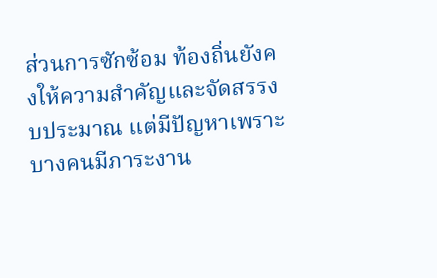ส่วนการซักซ้อม ท้องถิ่นยังคงให้ความสำคัญและจัดสรรงบประมาณ แต่มีปัญหาเพราะบางคนมีภาระงาน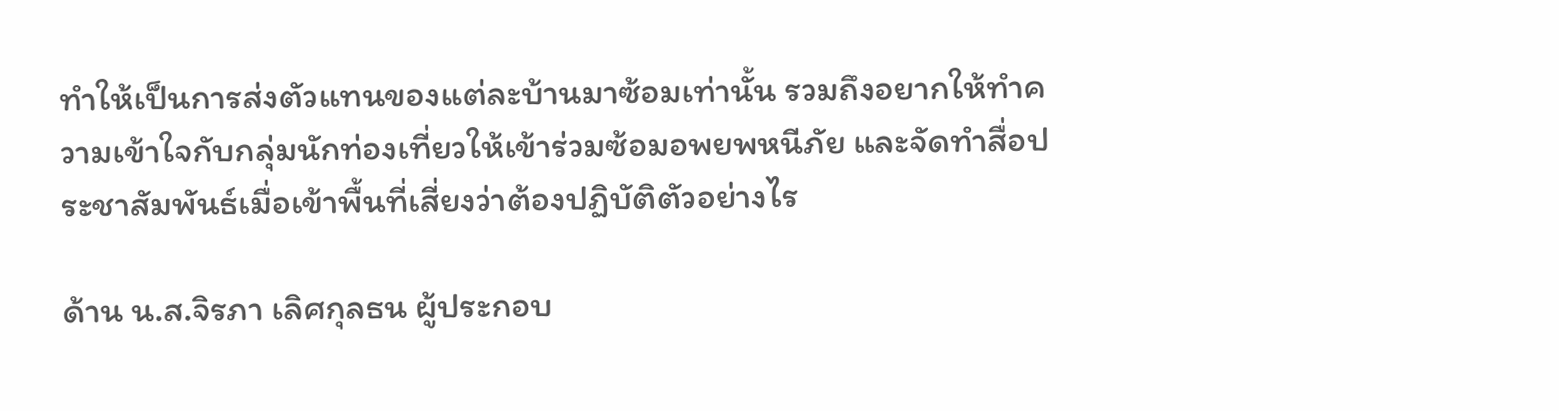ทำให้เป็นการส่งตัวแทนของแต่ละบ้านมาซ้อมเท่านั้น รวมถึงอยากให้ทำความเข้าใจกับกลุ่มนักท่องเที่ยวให้เข้าร่วมซ้อมอพยพหนีภัย และจัดทำสื่อประชาสัมพันธ์เมื่อเข้าพื้นที่เสี่ยงว่าต้องปฏิบัติตัวอย่างไร

ด้าน น.ส.จิรภา เลิศกุลธน ผู้ประกอบ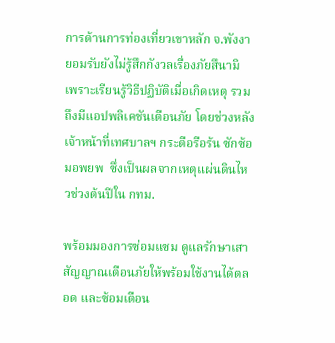การด้านการท่องเที่ยวเขาหลัก จ.พังงา  ยอมรับยังไม่รู้สึกกังวลเรื่องภัยสึนามิ เพราะเรียนรู้วิธีปฏิบัติเมื่อเกิดเหตุ รวมถึงมีแอปพลิเคชันเตือนภัย โดยช่วงหลังเจ้าหน้าที่เทศบาลฯ กระตือรือร้น ซักซ้อมอพยพ  ซึ่งเป็นผลจากเหตุแผ่นดินไหวช่วงต้นปีใน กทม.

พร้อมมองการซ่อมแซม ดูแลรักษาเสาสัญญาณเตือนภัยให้พร้อมใช้งานได้ตลอด และซ้อมเตือน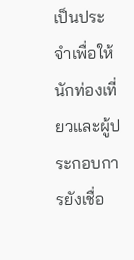เป็นประจำเพื่อให้นักท่องเที่ยวและผู้ประกอบการยังเชื่อ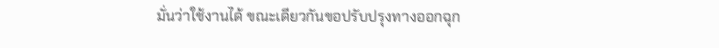มั่นว่าใช้งานได้ ขณะเดียวกันขอปรับปรุงทางออกฉุก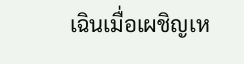เฉินเมื่อเผชิญเห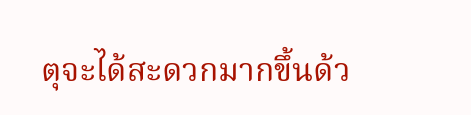ตุจะได้สะดวกมากขึ้นด้ว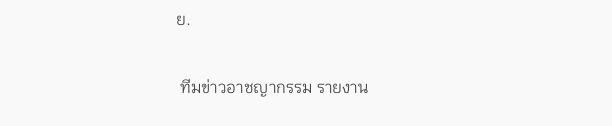ย.

 ทีมข่าวอาชญากรรม รายงาน